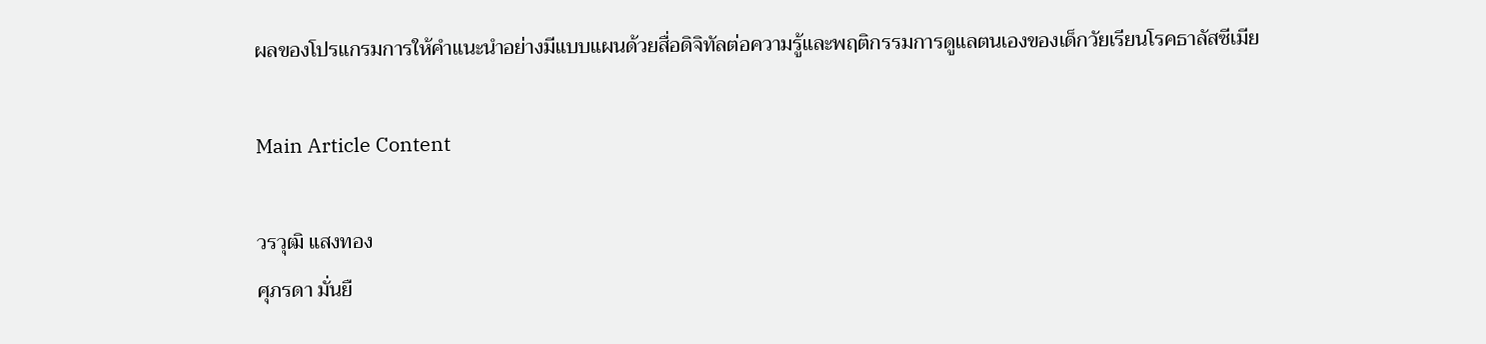ผลของโปรแกรมการให้คำแนะนำอย่างมีแบบแผนด้วยสื่อดิจิทัลต่อความรู้และพฤติกรรมการดูแลตนเองของเด็กวัยเรียนโรคธาลัสซีเมีย

Main Article Content

วรวุฒิ แสงทอง
ศุภรดา มั่นยื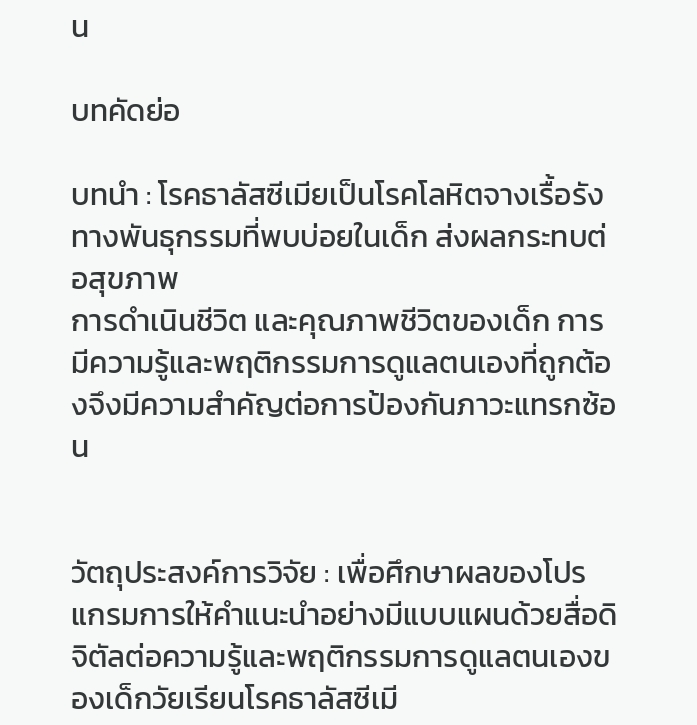น

บทคัดย่อ

บทนำ : โรคธาลัสซีเมียเป็นโรคโลหิตจางเรื้อรังทางพันธุกรรมที่พบบ่อยในเด็ก ส่งผลกระทบต่อสุขภาพ
การดำเนินชีวิต และคุณภาพชีวิตของเด็ก การมีความรู้และพฤติกรรมการดูแลตนเองที่ถูกต้องจึงมีความสำคัญต่อการป้องกันภาวะแทรกซ้อน


วัตถุประสงค์การวิจัย : เพื่อศึกษาผลของโปรแกรมการให้คำแนะนำอย่างมีแบบแผนด้วยสื่อดิจิตัลต่อความรู้และพฤติกรรมการดูแลตนเองของเด็กวัยเรียนโรคธาลัสซีเมี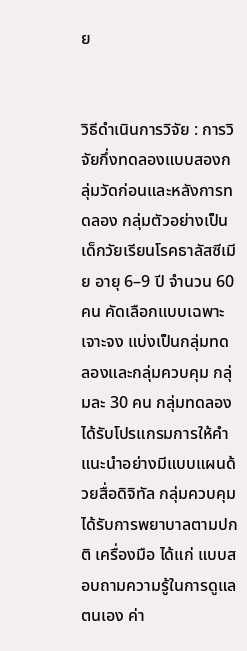ย


วิธีดำเนินการวิจัย : การวิจัยกึ่งทดลองแบบสองกลุ่มวัดก่อนและหลังการทดลอง กลุ่มตัวอย่างเป็นเด็กวัยเรียนโรคธาลัสซีเมีย อายุ 6–9 ปี จำนวน 60 คน คัดเลือกแบบเฉพาะเจาะจง แบ่งเป็นกลุ่มทดลองและกลุ่มควบคุม กลุ่มละ 30 คน กลุ่มทดลองได้รับโปรแกรมการให้คำแนะนำอย่างมีแบบแผนด้วยสื่อดิจิทัล กลุ่มควบคุมได้รับการพยาบาลตามปกติ เครื่องมือ ได้แก่ แบบสอบถามความรู้ในการดูแลตนเอง ค่า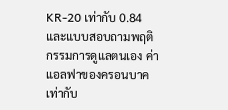KR-20 เท่ากับ 0.84 และแบบสอบถามพฤติกรรมการดูแลตนเอง ค่าแอลฟาของครอนบาคเท่ากับ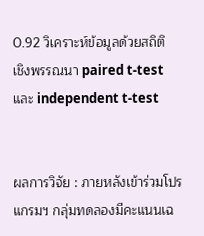0.92 วิเคราะห์ข้อมูลด้วยสถิติ
เชิงพรรณนา paired t-test และ independent t-test


ผลการวิจัย : ภายหลังเข้าร่วมโปรแกรมฯ กลุ่มทดลองมีคะแนนเฉ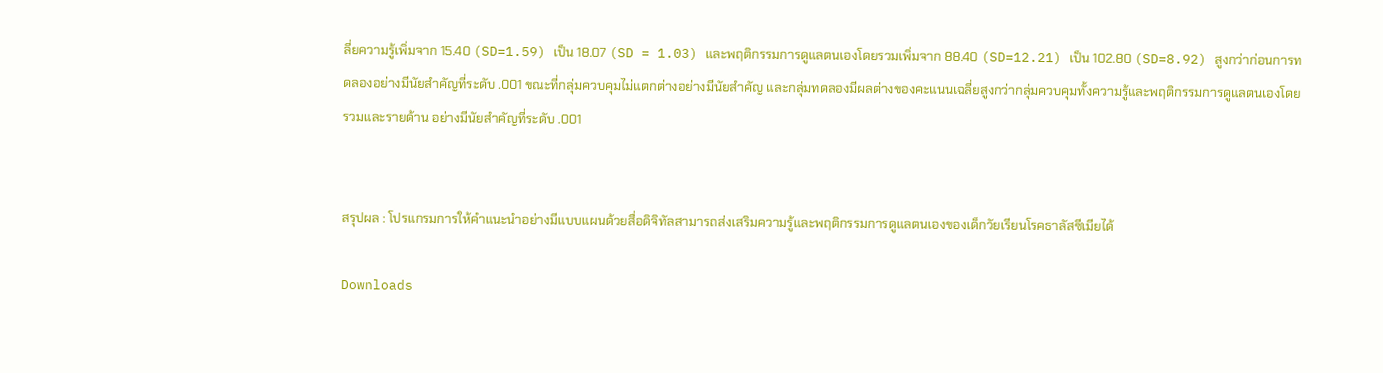ลี่ยความรู้เพิ่มจาก 15.40 (SD=1.59) เป็น 18.07 (SD = 1.03) และพฤติกรรมการดูแลตนเองโดยรวมเพิ่มจาก 88.40 (SD=12.21) เป็น 102.80 (SD=8.92) สูงกว่าก่อนการทดลองอย่างมีนัยสำคัญที่ระดับ .001 ขณะที่กลุ่มควบคุมไม่แตกต่างอย่างมีนัยสำคัญ และกลุ่มทดลองมีผลต่างของคะแนนเฉลี่ยสูงกว่ากลุ่มควบคุมทั้งความรู้และพฤติกรรมการดูแลตนเองโดยรวมและรายด้าน อย่างมีนัยสำคัญที่ระดับ .001


สรุปผล : โปรแกรมการให้คำแนะนำอย่างมีแบบแผนด้วยสื่อดิจิทัลสามารถส่งเสริมความรู้และพฤติกรรมการดูแลตนเองของเด็กวัยเรียนโรคธาลัสซีเมียได้

Downloads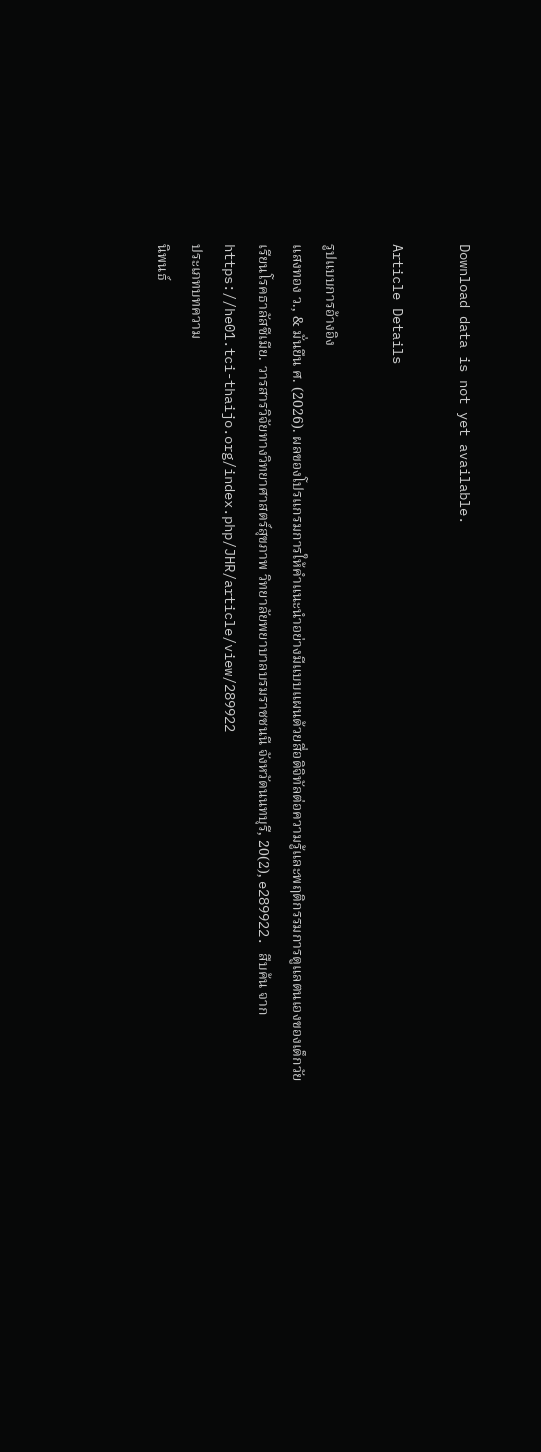Download data is not yet available.

Article Details

รูปแบบการอ้างอิง
แสงทอง ว., & มั่นยืน ศ. (2026). ผลของโปรแกรมการให้คำแนะนำอย่างมีแบบแผนด้วยสื่อดิจิทัลต่อความรู้และพฤติกรรมการดูแลตนเองของเด็กวัยเรียนโรคธาลัสซีเมีย. วารสารวิจัยทางวิทยาศาสตร์สุขภาพ วิทยาลัยพยาบาลบรมราชชนนี จังหวัดนนทบุรี, 20(2), e289922. สืบค้น จาก https://he01.tci-thaijo.org/index.php/JHR/article/view/289922
ประเภทบทความ
นิพนธ์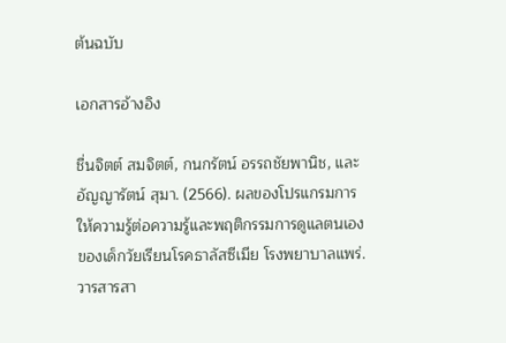ต้นฉบับ

เอกสารอ้างอิง

ชื่นจิตต์ สมจิตต์, กนกรัตน์ อรรถชัยพานิช, และอัญญารัตน์ สุมา. (2566). ผลของโปรแกรมการให้ความรู้ต่อความรู้และพฤติกรรมการดูแลตนเอง ของเด็กวัยเรียนโรคธาลัสซีเมีย โรงพยาบาลแพร่. วารสารสา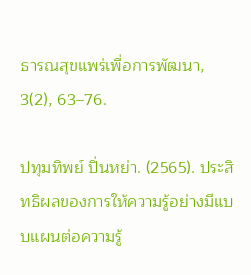ธารณสุขแพร่เพื่อการพัฒนา, 3(2), 63–76.

ปทุมทิพย์ ปิ่นหย่า. (2565). ประสิทธิผลของการให้ความรู้อย่างมีแบบแผนต่อความรู้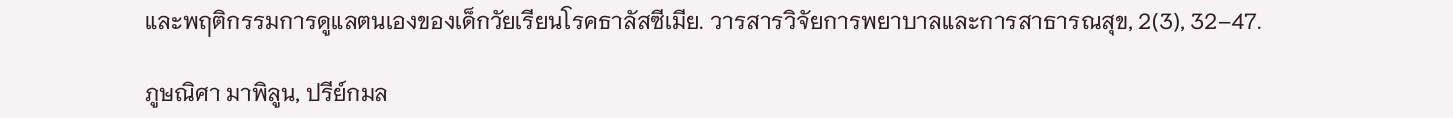และพฤติกรรมการดูแลตนเองของเด็กวัยเรียนโรคธาลัสซีเมีย. วารสารวิจัยการพยาบาลและการสาธารณสุข, 2(3), 32–47.

ภูษณิศา มาพิลูน, ปรีย์กมล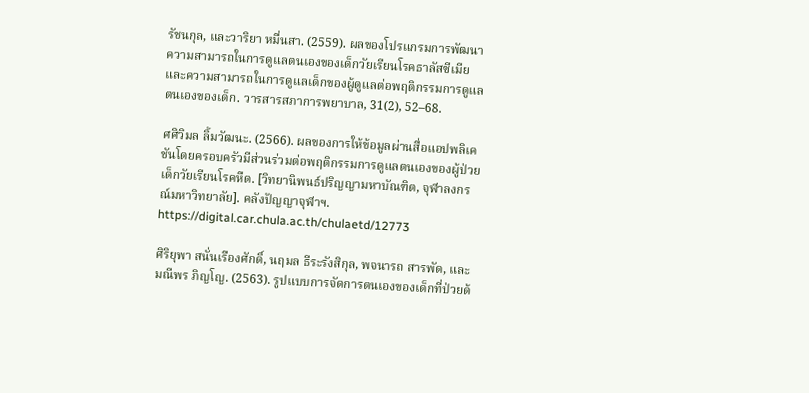รัชนกุล, และวาริยา หมื่นสา. (2559). ผลของโปรแกรมการพัฒนาความสามารถในการดูแลตนเองของเด็กวัยเรียนโรคธาลัสซีเมีย และความสามารถในการดูแลเด็กของผู้ดูแลต่อพฤติกรรมการดูแลตนเองของเด็ก. วารสารสภาการพยาบาล, 31(2), 52–68.

ศศิวิมล ลิ้มวัฒนะ. (2566). ผลของการให้ข้อมูลผ่านสื่อแอปพลิเคชันโดยครอบครัวมีส่วนร่วมต่อพฤติกรรมการดูแลตนเองของผู้ป่วยเด็กวัยเรียนโรคหืด. [วิทยานิพนธ์ปริญญามหาบัณฑิต, จุฬาลงกรณ์มหาวิทยาลัย]. คลังปัญญาจุฬาฯ. https://digital.car.chula.ac.th/chulaetd/12773

ศิริยุพา สนั่นเรืองศักดิ์, นฤมล ธีระรังสิกุล, พจนารถ สารพัด, และมณีพร ภิญโญ. (2563). รูปแบบการจัดการตนเองของเด็กที่ป่วยด้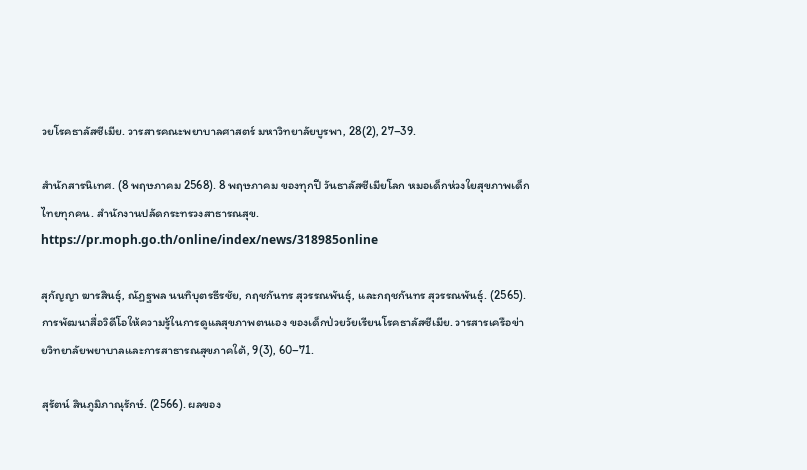วยโรคธาลัสซีเมีย. วารสารคณะพยาบาลศาสตร์ มหาวิทยาลัยบูรพา, 28(2), 27–39.

สำนักสารนิเทศ. (8 พฤษภาคม 2568). 8 พฤษภาคม ของทุกปี วันธาลัสซีเมียโลก หมอเด็กห่วงใยสุขภาพเด็กไทยทุกคน. สำนักงานปลัดกระทรวงสาธารณสุข. https://pr.moph.go.th/online/index/news/318985online

สุกัญญา ฆารสินธุ์, ณัฏฐพล นนทิบุตรธีรชัย, กฤชกันทร สุวรรณพันธุ์, และกฤชกันทร สุวรรณพันธุ์. (2565). การพัฒนาสื่อวิดีโอให้ความรู้ในการดูแลสุขภาพตนเอง ของเด็กป่วยวัยเรียนโรคธาลัสซีเมีย. วารสารเครือข่ายวิทยาลัยพยาบาลและการสาธารณสุขภาคใต้, 9(3), 60–71.

สุรัตน์ สินภูมิภาณุรักษ์. (2566). ผลของ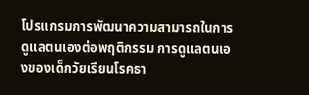โปรแกรมการพัฒนาความสามารถในการดูแลตนเองต่อพฤติกรรม การดูแลตนเองของเด็กวัยเรียนโรคธา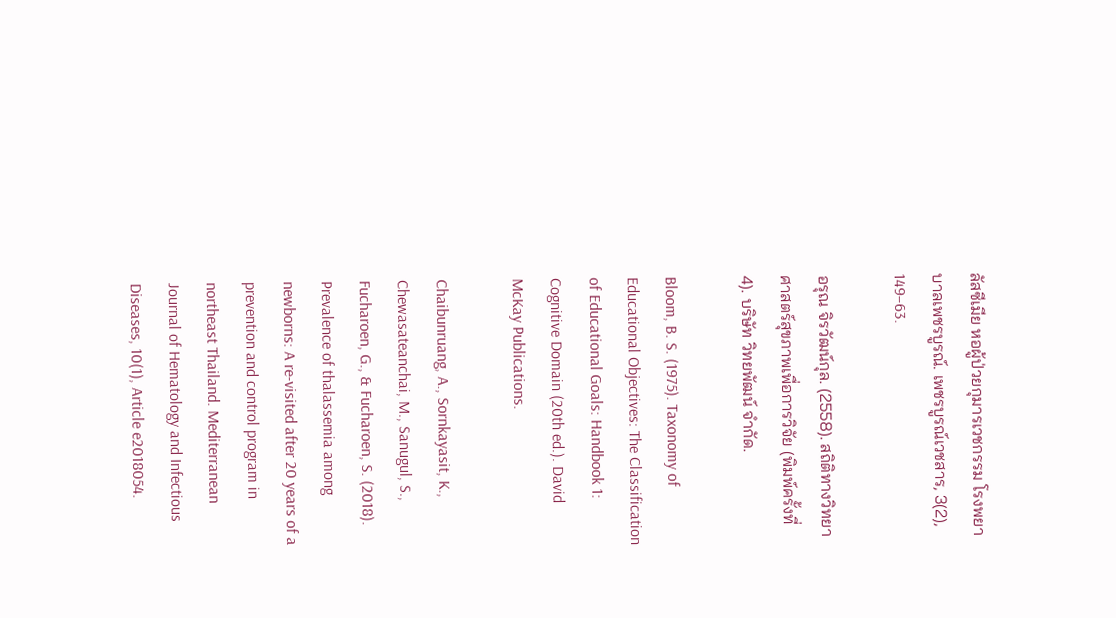ลัสซีเมีย หอผู้ป่วยกุมารเวชกรรม โรงพยาบาลเพชรบูรณ์. เพชรบูรณ์เวชสาร, 3(2), 149–63.

อรุณ จิรวัฒน์กุล. (2558). สถิติทางวิทยาศาสตร์สุขภาพเพื่อการวิจัย (พิมพ์ครั้งที่ 4). บริษัท วิทยพัฒน์ จำกัด.

Bloom, B. S. (1975). Taxonomy of Educational Objectives: The Classification of Educational Goals: Handbook 1: Cognitive Domain (20th ed.). David McKay Publications.

Chaibunruang, A., Sornkayasit, K., Chewasateanchai, M., Sanugul, S., Fucharoen, G., & Fucharoen, S. (2018). Prevalence of thalassemia among newborns: A re-visited after 20 years of a prevention and control program in northeast Thailand. Mediterranean Journal of Hematology and Infectious Diseases, 10(1), Article e2018054.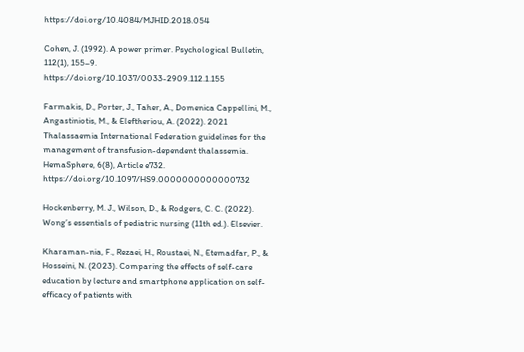https://doi.org/10.4084/MJHID.2018.054

Cohen, J. (1992). A power primer. Psychological Bulletin, 112(1), 155–9. https://doi.org/10.1037/0033-2909.112.1.155

Farmakis, D., Porter, J., Taher, A., Domenica Cappellini, M., Angastiniotis, M., & Eleftheriou, A. (2022). 2021 Thalassaemia International Federation guidelines for the management of transfusion-dependent thalassemia. HemaSphere, 6(8), Article e732. https://doi.org/10.1097/HS9.0000000000000732

Hockenberry, M. J., Wilson, D., & Rodgers, C. C. (2022). Wong’s essentials of pediatric nursing (11th ed.). Elsevier.

Kharaman-nia, F., Rezaei, H., Roustaei, N., Etemadfar, P., & Hosseini, N. (2023). Comparing the effects of self-care education by lecture and smartphone application on self-efficacy of patients with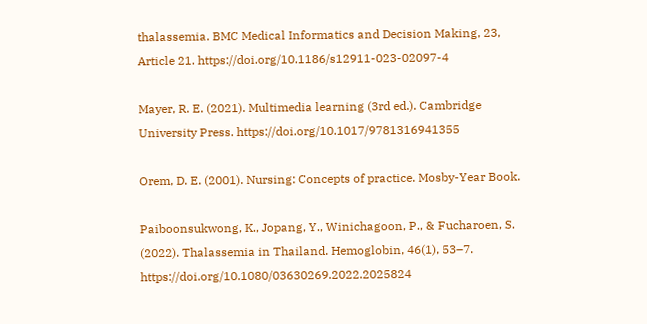thalassemia. BMC Medical Informatics and Decision Making, 23, Article 21. https://doi.org/10.1186/s12911-023-02097-4

Mayer, R. E. (2021). Multimedia learning (3rd ed.). Cambridge University Press. https://doi.org/10.1017/9781316941355

Orem, D. E. (2001). Nursing: Concepts of practice. Mosby-Year Book.

Paiboonsukwong, K., Jopang, Y., Winichagoon, P., & Fucharoen, S. (2022). Thalassemia in Thailand. Hemoglobin, 46(1), 53–7. https://doi.org/10.1080/03630269.2022.2025824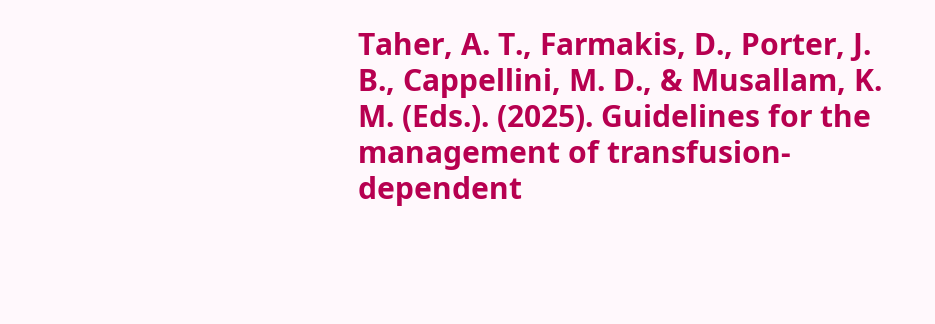Taher, A. T., Farmakis, D., Porter, J. B., Cappellini, M. D., & Musallam, K. M. (Eds.). (2025). Guidelines for the management of transfusion-dependent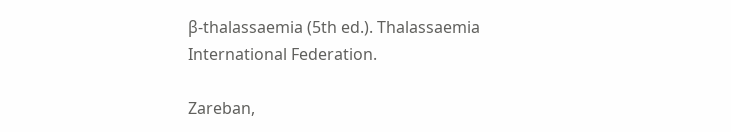β-thalassaemia (5th ed.). Thalassaemia International Federation.

Zareban,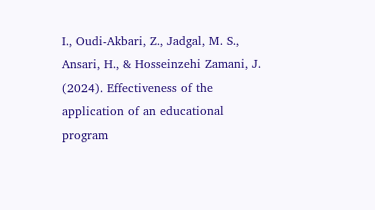I., Oudi-Akbari, Z., Jadgal, M. S., Ansari, H., & Hosseinzehi Zamani, J. (2024). Effectiveness of the application of an educational program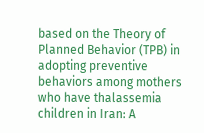based on the Theory of Planned Behavior (TPB) in adopting preventive behaviors among mothers who have thalassemia children in Iran: A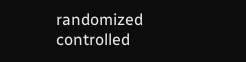randomized controlled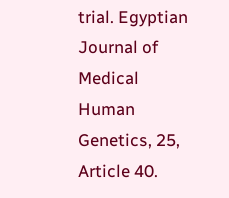trial. Egyptian Journal of Medical Human Genetics, 25, Article 40.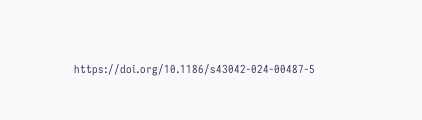https://doi.org/10.1186/s43042-024-00487-5